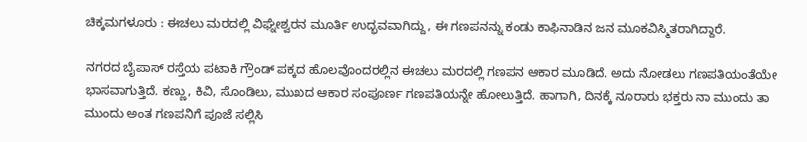ಚಿಕ್ಕಮಗಳೂರು : ಈಚಲು ಮರದಲ್ಲಿ ವಿಘ್ನೇಶ್ವರನ ಮೂರ್ತಿ ಉದ್ಭವವಾಗಿದ್ದು, ಈ ಗಣಪನನ್ನು ಕಂಡು ಕಾಫಿನಾಡಿನ ಜನ ಮೂಕವಿಸ್ಮಿತರಾಗಿದ್ದಾರೆ.

ನಗರದ ಬೈಪಾಸ್ ರಸ್ತೆಯ ಪಟಾಕಿ ಗ್ರೌಂಡ್ ಪಕ್ಕದ ಹೊಲವೊಂದರಲ್ಲಿನ ಈಚಲು ಮರದಲ್ಲಿ ಗಣಪನ ಆಕಾರ ಮೂಡಿದೆ. ಅದು ನೋಡಲು ಗಣಪತಿಯಂತೆಯೇ ಭಾಸವಾಗುತ್ತಿದೆ. ಕಣ್ಣು, ಕಿವಿ, ಸೊಂಡಿಲು, ಮುಖದ ಆಕಾರ ಸಂಪೂರ್ಣ ಗಣಪತಿಯನ್ನೇ ಹೋಲುತ್ತಿದೆ. ಹಾಗಾಗಿ, ದಿನಕ್ಕೆ ನೂರಾರು ಭಕ್ತರು ನಾ ಮುಂದು ತಾ ಮುಂದು ಅಂತ ಗಣಪನಿಗೆ ಪೂಜೆ ಸಲ್ಲಿಸಿ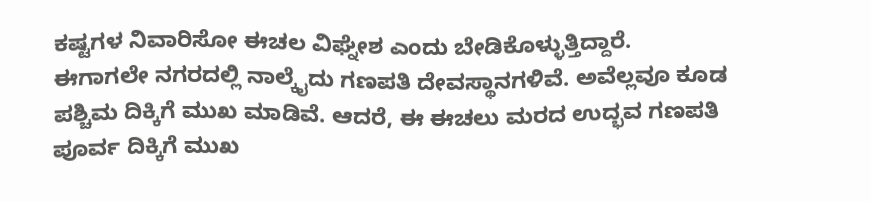ಕಷ್ಟಗಳ ನಿವಾರಿಸೋ ಈಚಲ ವಿಘ್ನೇಶ ಎಂದು ಬೇಡಿಕೊಳ್ಳುತ್ತಿದ್ದಾರೆ.
ಈಗಾಗಲೇ ನಗರದಲ್ಲಿ ನಾಲ್ಕೈದು ಗಣಪತಿ ದೇವಸ್ಥಾನಗಳಿವೆ. ಅವೆಲ್ಲವೂ ಕೂಡ ಪಶ್ಚಿಮ ದಿಕ್ಕಿಗೆ ಮುಖ ಮಾಡಿವೆ. ಆದರೆ, ಈ ಈಚಲು ಮರದ ಉದ್ಭವ ಗಣಪತಿ ಪೂರ್ವ ದಿಕ್ಕಿಗೆ ಮುಖ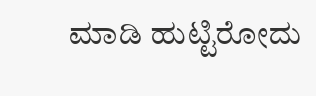ಮಾಡಿ ಹುಟ್ಟಿರೋದು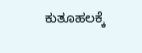ಕುತೂಹಲಕ್ಕೆ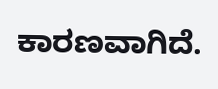ಕಾರಣವಾಗಿದೆ.